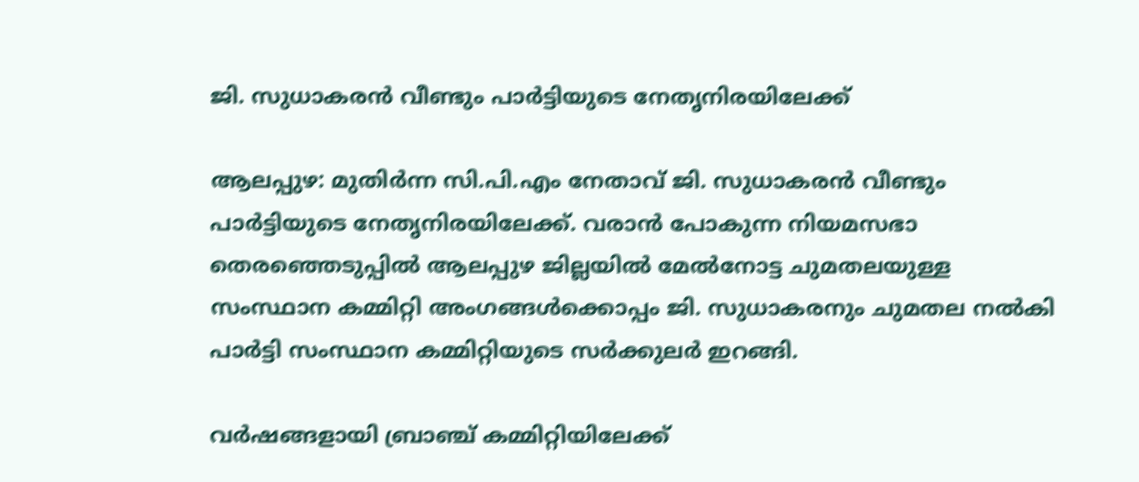ജി. സുധാകരൻ വീണ്ടും പാർട്ടിയുടെ നേതൃനിരയിലേക്ക്

ആലപ്പുഴ: മുതിർന്ന സി.പി.എം നേതാവ് ജി. സുധാകരൻ വീണ്ടും പാർട്ടിയുടെ നേതൃനിരയിലേക്ക്. വരാൻ പോകുന്ന നിയമസഭാ തെരഞ്ഞെടുപ്പിൽ ആലപ്പുഴ ജില്ലയിൽ മേൽനോട്ട ചുമതലയുള്ള സംസ്ഥാന കമ്മിറ്റി അംഗങ്ങൾക്കൊപ്പം ജി. സുധാകരനും ചുമതല നൽകി പാർട്ടി സംസ്ഥാന കമ്മിറ്റിയുടെ സർക്കുലർ ഇറങ്ങി.

വർഷങ്ങളായി ബ്രാഞ്ച് കമ്മിറ്റിയിലേക്ക്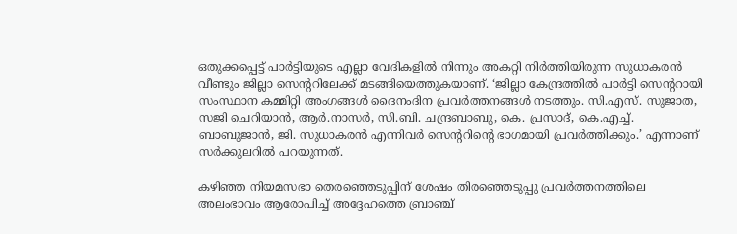ഒതുക്കപ്പെട്ട് പാർട്ടിയുടെ എല്ലാ വേദികളിൽ നിന്നും അകറ്റി നിർത്തിയിരുന്ന സുധാകരൻ വീണ്ടും ജില്ലാ സെന്‍ററിലേക്ക് മടങ്ങിയെത്തുകയാണ്. ‘ജില്ലാ കേന്ദ്രത്തിൽ പാർട്ടി സെന്‍ററായി സംസ്ഥാന കമ്മിറ്റി അംഗങ്ങൾ ദൈനംദിന പ്രവർത്തനങ്ങൾ നടത്തും. സി.എസ്. സുജാത, സജി ചെറിയാൻ, ആർ.നാസർ, സി.ബി. ചന്ദ്രബാബു, കെ. പ്രസാദ്, കെ.എച്ച്. ബാബുജാൻ, ജി. സുധാകരൻ എന്നിവർ സെന്‍ററിന്‍റെ ഭാഗമായി പ്രവർത്തിക്കും.’ എന്നാണ് സർക്കുലറിൽ പറയുന്നത്.

കഴിഞ്ഞ നിയമസഭാ തെരഞ്ഞെടുപ്പിന് ശേഷം തിരഞ്ഞെടുപ്പു പ്രവർത്തനത്തിലെ അലംഭാവം ആരോപിച്ച് അദ്ദേഹത്തെ ബ്രാഞ്ച്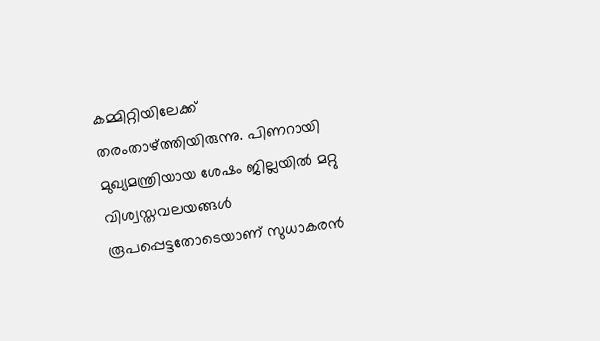കമ്മിറ്റിയിലേക്ക് തരംതാഴ്ത്തിയിരുന്നു. പിണറായി മുഖ്യമന്ത്രിയായ ശേഷം ജില്ലയിൽ‍ മറ്റു വിശ്വസ്തവലയങ്ങൾ രൂപപ്പെട്ടതോടെയാണ് സുധാകരൻ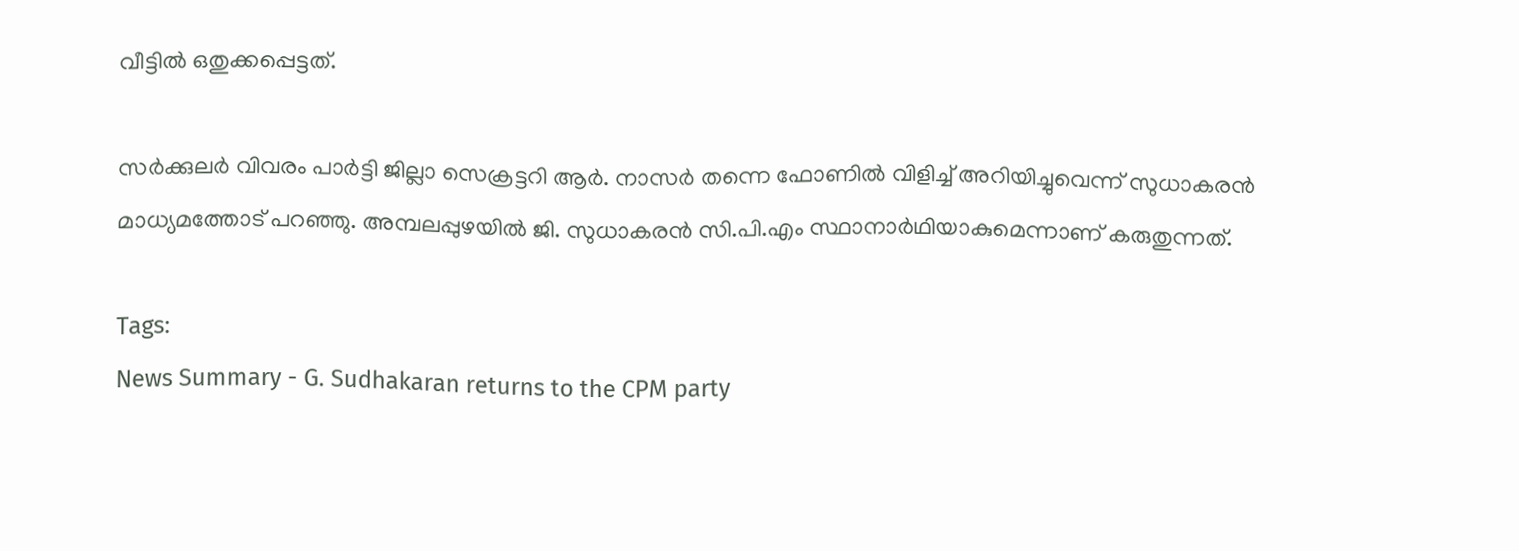വീട്ടിൽ ഒതുക്കപ്പെട്ടത്.

സർക്കുലർ വിവരം പാർട്ടി ജില്ലാ സെക്രട്ടറി ആർ. നാസർ തന്നെ ഫോണിൽ വിളിച്ച് അറിയിച്ചുവെന്ന് സുധാകരൻ മാധ്യമത്തോട് പറഞ്ഞു. അമ്പലപ്പുഴയിൽ ജി. സുധാകരൻ സി.പി.എം സ്ഥാനാർഥിയാകുമെന്നാണ് കരുതുന്നത്.

Tags:
News Summary - G. Sudhakaran returns to the CPM party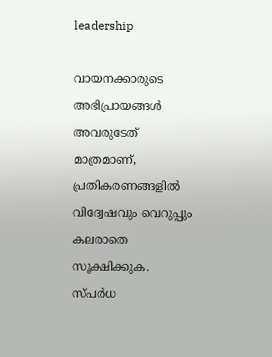leadership

വായനക്കാരുടെ അഭിപ്രായങ്ങള്‍ അവരുടേത് മാത്രമാണ്, പ്രതികരണങ്ങളിൽ വിദ്വേഷവും വെറുപ്പും കലരാതെ സൂക്ഷിക്കുക. സ്പർധ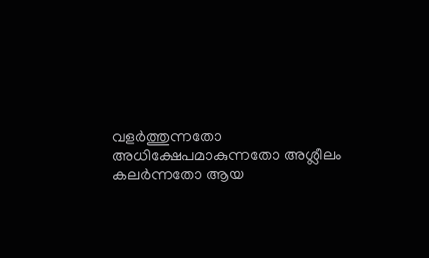വളർത്തുന്നതോ അധിക്ഷേപമാകുന്നതോ അശ്ലീലം കലർന്നതോ ആയ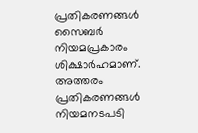പ്രതികരണങ്ങൾ സൈബർ നിയമപ്രകാരം ശിക്ഷാർഹമാണ്. അത്തരം പ്രതികരണങ്ങൾ നിയമനടപടി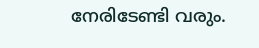നേരിടേണ്ടി വരും.